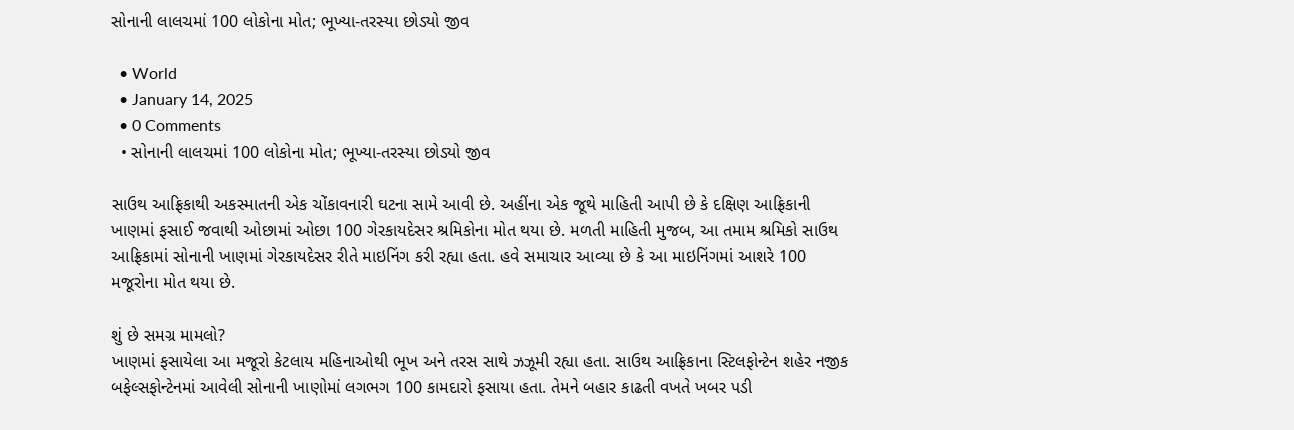સોનાની લાલચમાં 100 લોકોના મોત; ભૂખ્યા-તરસ્યા છોડ્યો જીવ

  • World
  • January 14, 2025
  • 0 Comments
  • સોનાની લાલચમાં 100 લોકોના મોત; ભૂખ્યા-તરસ્યા છોડ્યો જીવ

સાઉથ આફ્રિકાથી અકસ્માતની એક ચોંકાવનારી ઘટના સામે આવી છે. અહીંના એક જૂથે માહિતી આપી છે કે દક્ષિણ આફ્રિકાની ખાણમાં ફસાઈ જવાથી ઓછામાં ઓછા 100 ગેરકાયદેસર શ્રમિકોના મોત થયા છે. મળતી માહિતી મુજબ, આ તમામ શ્રમિકો સાઉથ આફ્રિકામાં સોનાની ખાણમાં ગેરકાયદેસર રીતે માઇનિંગ કરી રહ્યા હતા. હવે સમાચાર આવ્યા છે કે આ માઇનિંગમાં આશરે 100 મજૂરોના મોત થયા છે.

શું છે સમગ્ર મામલો?
ખાણમાં ફસાયેલા આ મજૂરો કેટલાય મહિનાઓથી ભૂખ અને તરસ સાથે ઝઝૂમી રહ્યા હતા. સાઉથ આફ્રિકાના સ્ટિલફોન્ટેન શહેર નજીક બફેલ્સફોન્ટેનમાં આવેલી સોનાની ખાણોમાં લગભગ 100 કામદારો ફસાયા હતા. તેમને બહાર કાઢતી વખતે ખબર પડી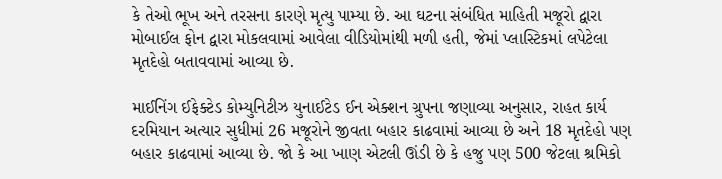કે તેઓ ભૂખ અને તરસના કારણે મૃત્યુ પામ્યા છે. આ ઘટના સંબંધિત માહિતી મજૂરો દ્વારા મોબાઈલ ફોન દ્વારા મોકલવામાં આવેલા વીડિયોમાંથી મળી હતી, જેમાં પ્લાસ્ટિકમાં લપેટેલા મૃતદેહો બતાવવામાં આવ્યા છે.

માઈનિંગ ઈફેક્ટેડ કોમ્યુનિટીઝ યુનાઈટેડ ઈન એક્શન ગ્રુપના જણાવ્યા અનુસાર, રાહત કાર્ય દરમિયાન અત્યાર સુધીમાં 26 મજૂરોને જીવતા બહાર કાઢવામાં આવ્યા છે અને 18 મૃતદેહો પણ બહાર કાઢવામાં આવ્યા છે. જો કે આ ખાણ એટલી ઊંડી છે કે હજુ પણ 500 જેટલા શ્રમિકો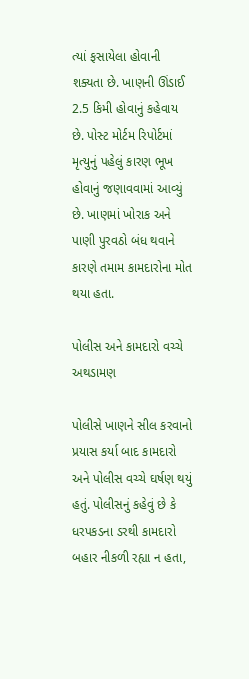ત્યાં ફસાયેલા હોવાની શક્યતા છે. ખાણની ઊંડાઈ 2.5 કિમી હોવાનું કહેવાય છે. પોસ્ટ મોર્ટમ રિપોર્ટમાં મૃત્યુનું પહેલું કારણ ભૂખ હોવાનું જણાવવામાં આવ્યું છે. ખાણમાં ખોરાક અને પાણી પુરવઠો બંધ થવાને કારણે તમામ કામદારોના મોત થયા હતા.

પોલીસ અને કામદારો વચ્ચે અથડામણ

પોલીસે ખાણને સીલ કરવાનો પ્રયાસ કર્યા બાદ કામદારો અને પોલીસ વચ્ચે ઘર્ષણ થયું હતું. પોલીસનું કહેવું છે કે ધરપકડના ડરથી કામદારો બહાર નીકળી રહ્યા ન હતા,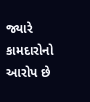જ્યારે કામદારોનો આરોપ છે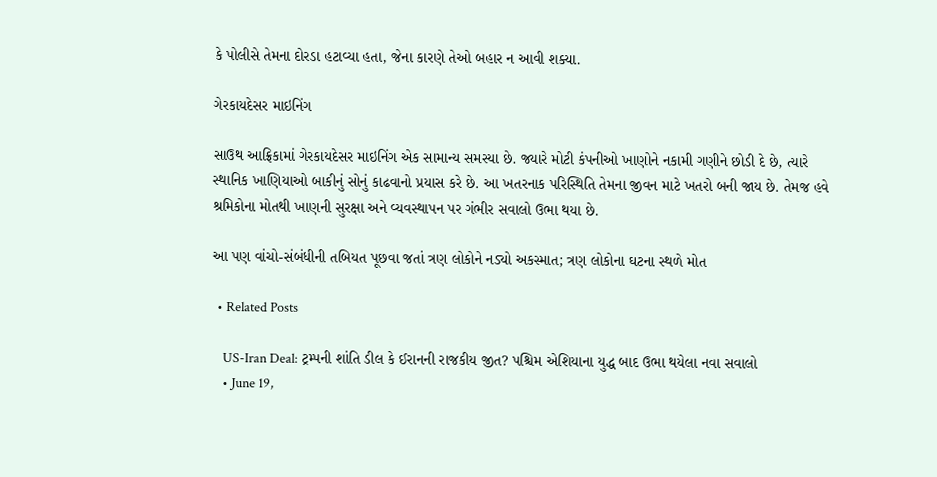કે પોલીસે તેમના દોરડા હટાવ્યા હતા, જેના કારણે તેઓ બહાર ન આવી શક્યા.

ગેરકાયદેસર માઇનિંગ

સાઉથ આફ્રિકામાં ગેરકાયદેસર માઇનિંગ એક સામાન્ય સમસ્યા છે. જ્યારે મોટી કંપનીઓ ખાણોને નકામી ગણીને છોડી દે છે, ત્યારે સ્થાનિક ખાણિયાઓ બાકીનું સોનું કાઢવાનો પ્રયાસ કરે છે. આ ખતરનાક પરિસ્થિતિ તેમના જીવન માટે ખતરો બની જાય છે. તેમજ હવે શ્રમિકોના મોતથી ખાણની સુરક્ષા અને વ્યવસ્થાપન પર ગંભીર સવાલો ઉભા થયા છે.

આ પણ વાંચો-સંબંધીની તબિયત પૂછવા જતાં ત્રણ લોકોને નડ્યો અકસ્માત; ત્રણ લોકોના ઘટના સ્થળે મોત

  • Related Posts

    US-Iran Deal: ટ્રમ્પની શાંતિ ડીલ કે ઈરાનની રાજકીય જીત? પશ્ચિમ એશિયાના યુદ્ધ બાદ ઉભા થયેલા નવા સવાલો
    • June 19,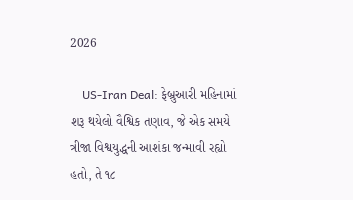2026

    US-Iran Deal: ફેબ્રુઆરી મહિનામાં શરૂ થયેલો વૈશ્વિક તણાવ, જે એક સમયે ત્રીજા વિશ્વયુદ્ધની આશંકા જન્માવી રહ્યો હતો, તે ૧૮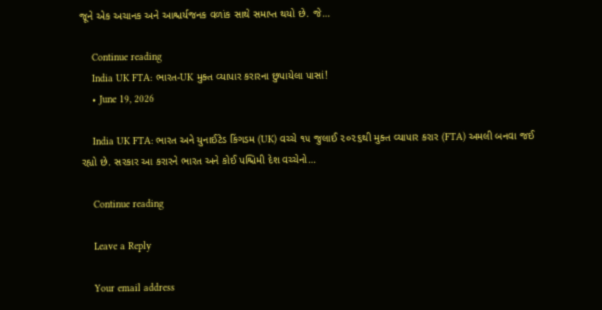જૂને એક અચાનક અને આશ્ચર્યજનક વળાંક સાથે સમાપ્ત થયો છે. જે…

    Continue reading
    India UK FTA: ભારત-UK મુક્ત વ્યાપાર કરારના છુપાયેલા પાસાં!
    • June 19, 2026

    India UK FTA: ભારત અને યુનાઈટેડ કિંગડમ (UK) વચ્ચે ૧૫ જુલાઈ ૨૦૨૬થી મુક્ત વ્યાપાર કરાર (FTA) અમલી બનવા જઈ રહ્યો છે. સરકાર આ કરારને ભારત અને કોઈ પશ્ચિમી દેશ વચ્ચેનો…

    Continue reading

    Leave a Reply

    Your email address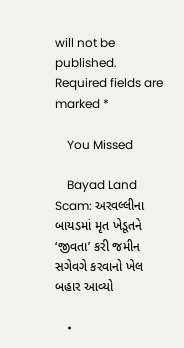will not be published. Required fields are marked *

    You Missed

    Bayad Land Scam: અરવલ્લીના બાયડમાં મૃત ખેડૂતને ‘જીવતા’ કરી જમીન સગેવગે કરવાનો ખેલ બહાર આવ્યો

    •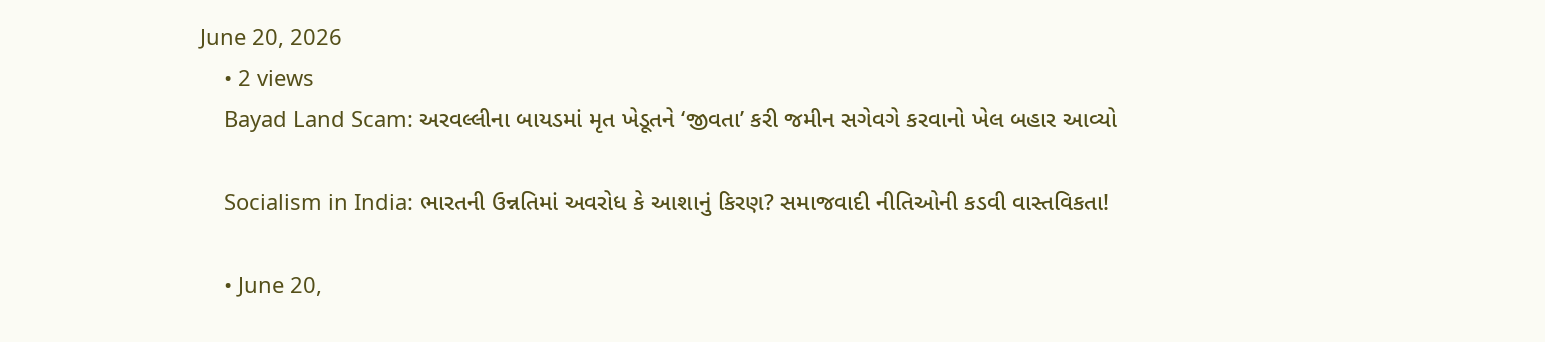June 20, 2026
    • 2 views
    Bayad Land Scam: અરવલ્લીના બાયડમાં મૃત ખેડૂતને ‘જીવતા’ કરી જમીન સગેવગે કરવાનો ખેલ બહાર આવ્યો

    Socialism in India: ભારતની ઉન્નતિમાં અવરોધ કે આશાનું કિરણ? સમાજવાદી નીતિઓની કડવી વાસ્તવિકતા!

    • June 20,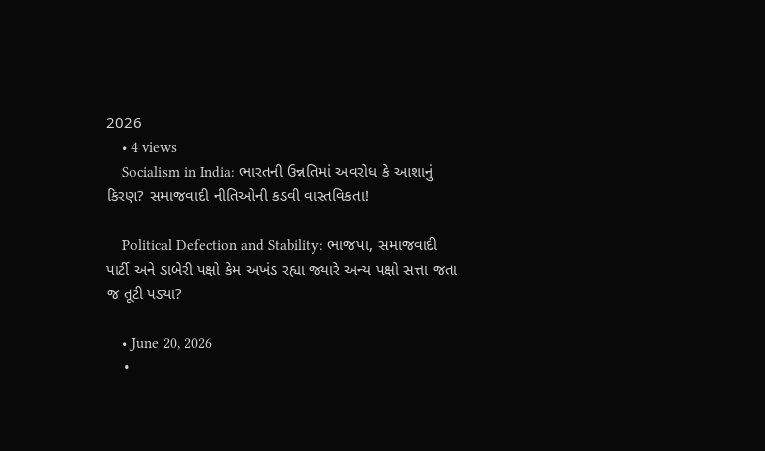2026
    • 4 views
    Socialism in India: ભારતની ઉન્નતિમાં અવરોધ કે આશાનું કિરણ? સમાજવાદી નીતિઓની કડવી વાસ્તવિકતા!

    Political Defection and Stability: ભાજપા, સમાજવાદી પાર્ટી અને ડાબેરી પક્ષો કેમ અખંડ રહ્યા જ્યારે અન્ય પક્ષો સત્તા જતા જ તૂટી પડ્યા?

    • June 20, 2026
    •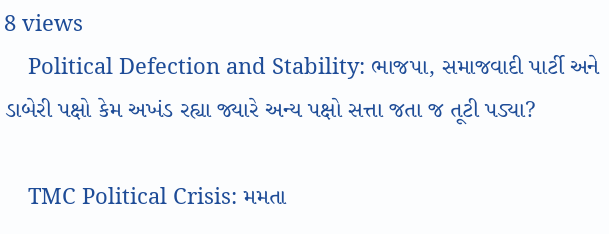8 views
    Political Defection and Stability: ભાજપા, સમાજવાદી પાર્ટી અને ડાબેરી પક્ષો કેમ અખંડ રહ્યા જ્યારે અન્ય પક્ષો સત્તા જતા જ તૂટી પડ્યા?

    TMC Political Crisis: મમતા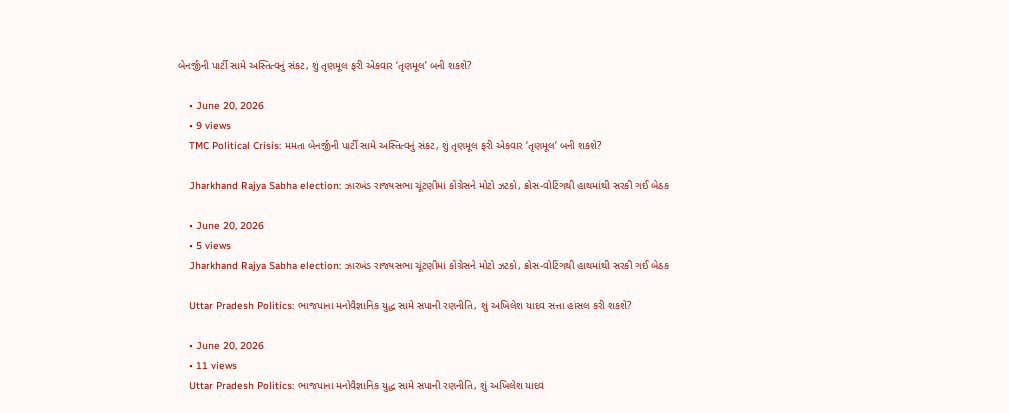બેનર્જીની પાર્ટી સામે અસ્તિત્વનું સંકટ, શું તૃણમૂલ ફરી એકવાર ‘તૃણમૂલ’ બની શકશે?

    • June 20, 2026
    • 9 views
    TMC Political Crisis: મમતા બેનર્જીની પાર્ટી સામે અસ્તિત્વનું સંકટ, શું તૃણમૂલ ફરી એકવાર ‘તૃણમૂલ’ બની શકશે?

    Jharkhand Rajya Sabha election: ઝારખંડ રાજ્યસભા ચૂંટણીમાં કોંગ્રેસને મોટો ઝટકો, ક્રોસ-વોટિંગથી હાથમાંથી સરકી ગઈ બેઠક

    • June 20, 2026
    • 5 views
    Jharkhand Rajya Sabha election: ઝારખંડ રાજ્યસભા ચૂંટણીમાં કોંગ્રેસને મોટો ઝટકો, ક્રોસ-વોટિંગથી હાથમાંથી સરકી ગઈ બેઠક

    Uttar Pradesh Politics: ભાજપાના મનોવૈજ્ઞાનિક યુદ્ધ સામે સપાની રણનીતિ, શું અખિલેશ યાદવ સત્તા હાંસલ કરી શકશે?

    • June 20, 2026
    • 11 views
    Uttar Pradesh Politics: ભાજપાના મનોવૈજ્ઞાનિક યુદ્ધ સામે સપાની રણનીતિ, શું અખિલેશ યાદવ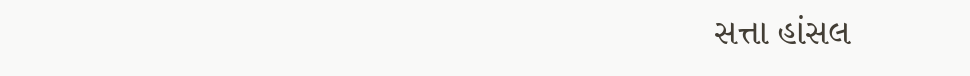સત્તા હાંસલ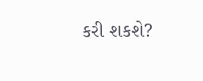કરી શકશે?